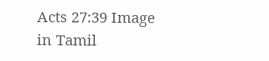Acts 27:39 Image in Tamil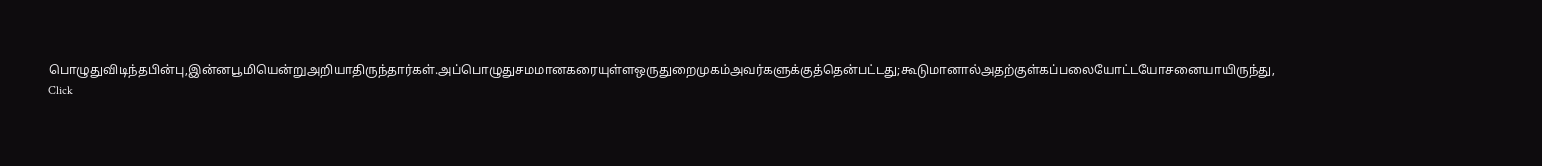பொழுதுவிடிந்தபின்பு,இன்னபூமியென்றுஅறியாதிருந்தார்கள்.அப்பொழுதுசமமானகரையுள்ளஒருதுறைமுகம்அவர்களுக்குத்தென்பட்டது;கூடுமானால்அதற்குள்கப்பலையோட்டயோசனையாயிருந்து,
Click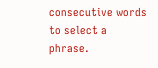consecutive words to select a phrase.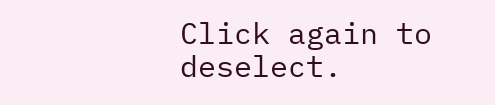Click again to deselect.